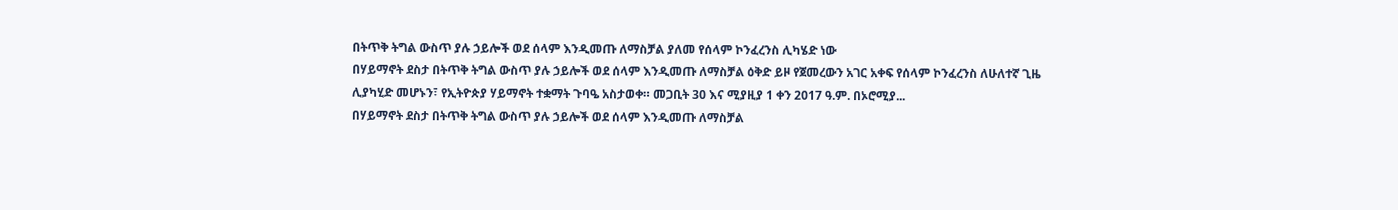በትጥቅ ትግል ውስጥ ያሉ ኃይሎች ወደ ሰላም እንዲመጡ ለማስቻል ያለመ የሰላም ኮንፈረንስ ሊካሄድ ነው
በሃይማኖት ደስታ በትጥቅ ትግል ውስጥ ያሉ ኃይሎች ወደ ሰላም እንዲመጡ ለማስቻል ዕቅድ ይዞ የጀመረውን አገር አቀፍ የሰላም ኮንፈረንስ ለሁለተኛ ጊዜ ሊያካሂድ መሆኑን፣ የኢትዮጵያ ሃይማኖት ተቋማት ጉባዔ አስታወቀ። መጋቢት 30 እና ሚያዚያ 1 ቀን 2017 ዓ.ም. በኦሮሚያ...
በሃይማኖት ደስታ በትጥቅ ትግል ውስጥ ያሉ ኃይሎች ወደ ሰላም እንዲመጡ ለማስቻል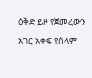ዕቅድ ይዞ የጀመረውን አገር አቀፍ የሰላም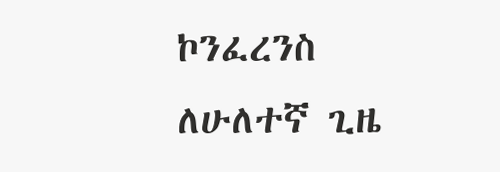ኮንፈረንስ ለሁለተኛ ጊዜ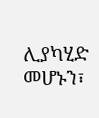ሊያካሂድ መሆኑን፣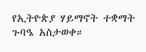የኢትዮጵያ ሃይማኖት ተቋማት ጉባዔ አስታወቀ።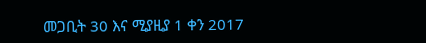መጋቢት 30 እና ሚያዚያ 1 ቀን 2017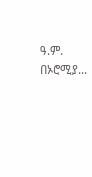ዓ.ም. በኦሮሚያ...